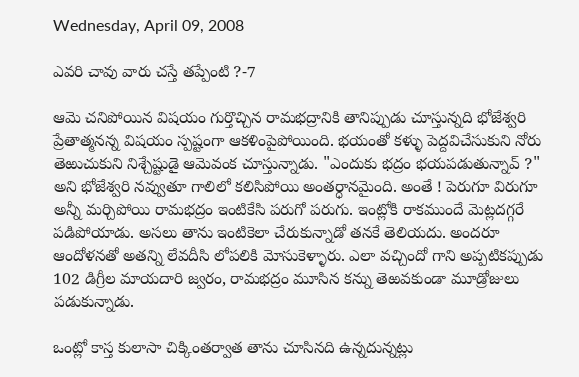Wednesday, April 09, 2008

ఎవరి చావు వారు చస్తే తప్పేంటి ?-7

ఆమె చనిపోయిన విషయం గుర్తొచ్చిన రామభద్రానికి తానిప్పుడు చూస్తున్నది భోజేశ్వరి ప్రేతాత్మనన్న విషయం స్పష్టంగా ఆకళింపైపోయింది. భయంతో కళ్ళు పెద్దవిచేసుకుని నోరు తెఱుచుకుని నిశ్చేష్టుడై ఆమెవంక చూస్తున్నాడు. "ఎందుకు భద్రం భయపడుతున్నావ్ ?" అని భోజేశ్వరి నవ్వుతూ గాలిలో కలిసిపోయి అంతర్ధానమైంది. అంతే ! పెరుగూ విరుగూ అన్నీ మర్చిపోయి రామభద్రం ఇంటికేసి పరుగో పరుగు. ఇంట్లోకి రాకముందే మెట్లదగ్గరే పడిపోయాడు. అసలు తాను ఇంటికెలా చేరుకున్నాడో తనకే తెలియదు. అందరూ ఆందోళనతో అతన్ని లేవదీసి లోపలికి మోసుకెళ్ళారు. ఎలా వచ్చిందో గాని అప్పటికప్పుడు 102 డిగ్రీల మాయదారి జ్వరం, రామభద్రం మూసిన కన్ను తెఱవకుండా మూడ్రోజులు పడుకున్నాడు.

ఒంట్లో కాస్త కులాసా చిక్కింతర్వాత తాను చూసినది ఉన్నదున్నట్లు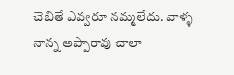చెబితే ఎవ్వరూ నమ్మలేదు. వాళ్ళ నాన్న అప్పారావు చాలా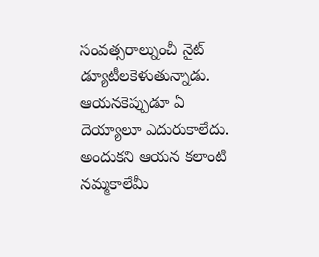సంవత్సరాల్నుంచీ నైట్ డ్యూటీలకెళుతున్నాడు. ఆయనకెప్పుడూ ఏ దెయ్యాలూ ఎదురుకాలేదు. అందుకని ఆయన కలాంటి నమ్మకాలేమీ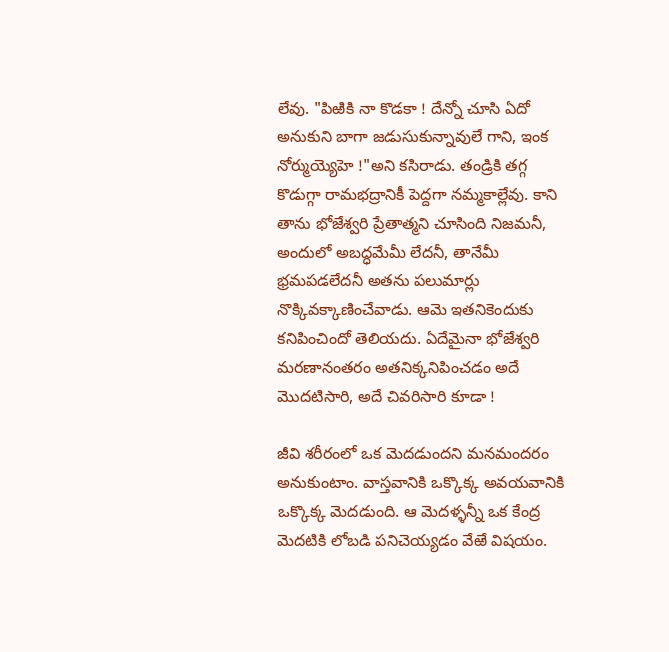లేవు. "పిఱికి నా కొడకా ! దేన్నో చూసి ఏదో అనుకుని బాగా జడుసుకున్నావులే గాని, ఇంక నోర్ముయ్యెహె !"అని కసిరాడు. తండ్రికి తగ్గ కొడుగ్గా రామభద్రానికీ పెద్దగా నమ్మకాల్లేవు. కాని తాను భోజేశ్వరి ప్రేతాత్మని చూసింది నిజమనీ, అందులో అబద్ధమేమీ లేదనీ, తానేమీ భ్రమపడలేదనీ అతను పలుమార్లు నొక్కివక్కాణించేవాడు. ఆమె ఇతనికెందుకు కనిపించిందో తెలియదు. ఏదేమైనా భోజేశ్వరి మరణానంతరం అతనిక్కనిపించడం అదే మొదటిసారి, అదే చివరిసారి కూడా !

జీవి శరీరంలో ఒక మెదడుందని మనమందరం అనుకుంటాం. వాస్తవానికి ఒక్కొక్క అవయవానికి ఒక్కొక్క మెదడుంది. ఆ మెదళ్ళన్నీ ఒక కేంద్ర మెదటికి లోబడి పనిచెయ్యడం వేఱే విషయం.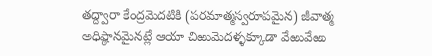తద్ద్వారా కేంద్రమెదటికి (పరమాత్మస్వరూపమైన) జీవాత్మ అధిష్ఠానమైనట్లే ఆయా చిఱుమెదళ్ళక్కూడా వేఱువేఱు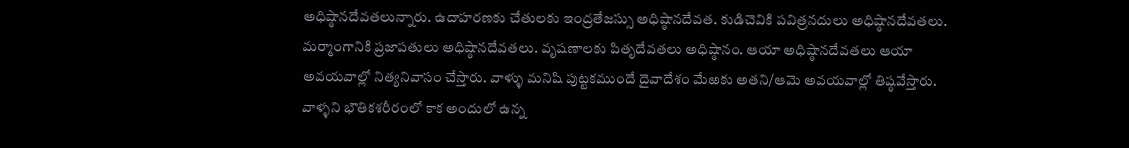అధిష్ఠానదేవతలున్నారు. ఉదాహరణకు చేతులకు ఇంద్రతేజస్సు అధిష్ఠానదేవత. కుడిచెవికి పవిత్రనదులు అధిష్ఠానదేవతలు. మర్మాంగానికి ప్రజాపతులు అధిష్ఠానదేవతలు. వృషణాలకు పితృదేవతలు అధిష్ఠానం. ఆయా అధిష్ఠానదేవతలు ఆయా అవయవాల్లో నిత్యనివాసం చేస్తారు. వాళ్ళు మనిషి పుట్టకముందే దైవాదేశం మేఱకు అతని/ఆమె అవయవాల్లో తిష్ఠవేస్తారు. వాళ్ళని భౌతికశరీరంలో కాక అందులో ఉన్న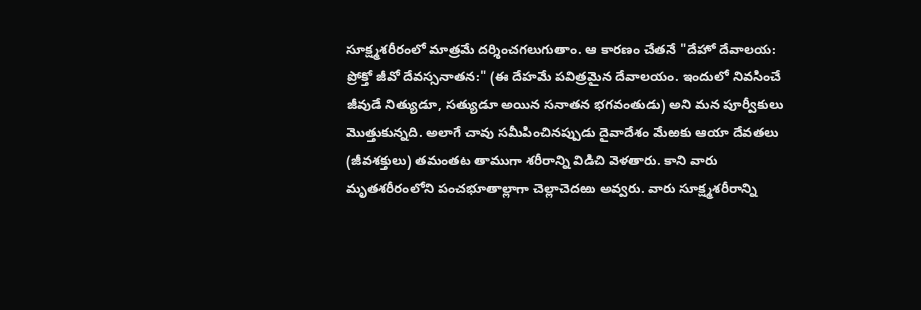సూక్ష్మశరీరంలో మాత్రమే దర్శించగలుగుతాం. ఆ కారణం చేతనే "దేహో దేవాలయ: ప్రోక్తో జీవో దేవస్సనాతన:" (ఈ దేహమే పవిత్రమైన దేవాలయం. ఇందులో నివసించే జీవుడే నిత్యుడూ, సత్యుడూ అయిన సనాతన భగవంతుడు) అని మన పూర్వీకులు మొత్తుకున్నది. అలాగే చావు సమీపించినప్పుడు దైవాదేశం మేఱకు ఆయా దేవతలు (జీవశక్తులు) తమంతట తాముగా శరీరాన్ని విడిచి వెళతారు. కాని వారు మృతశరీరంలోని పంచభూతాల్లాగా చెల్లాచెదఱు అవ్వరు. వారు సూక్ష్మశరీరాన్ని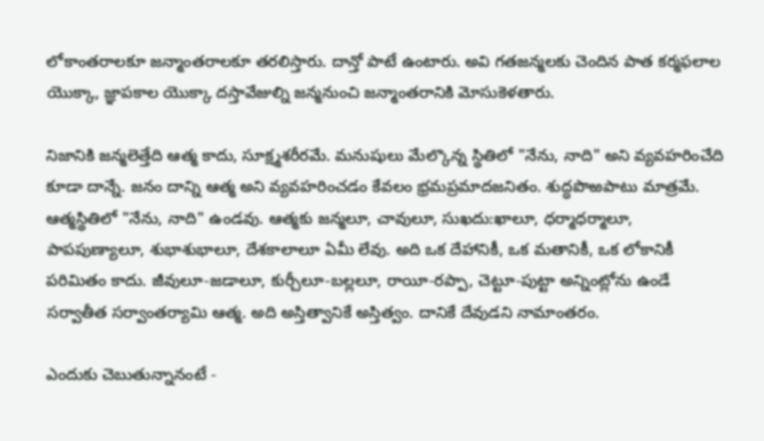లోకాంతరాలకూ జన్మాంతరాలకూ తరలిస్తారు. దాన్తో పాటే ఉంటారు. అవి గతజన్మలకు చెందిన పాత కర్మఫలాల యొక్కా, జ్ఞాపకాల యొక్కా దస్తావేజుల్ని జన్మనుంచి జన్మాంతరానికి మోసుకెళతారు.

నిజానికి జన్మలెత్తేది ఆత్మ కాదు, సూక్ష్మశరీరమే. మనుషులు మేల్కొన్న స్థితిలో "నేను, నాది" అని వ్యవహరించేది కూడా దాన్నే. జనం దాన్ని ఆత్మ అని వ్యవహరించడం కేవలం భ్రమప్రమాదజనితం. శుద్ధపొఱపాటు మాత్రమే. ఆత్మస్థితిలో "నేను, నాది" ఉండవు. ఆత్మకు జన్మలూ, చావులూ, సుఖదు:ఖాలూ, ధర్మాధర్మాలూ, పాపపుణ్యాలూ, శుభాశుభాలూ, దేశకాలాలూ ఏమీ లేవు. అది ఒక దేహానికీ, ఒక మతానికీ, ఒక లోకానికీ పరిమితం కాదు. జీవులూ-జడాలూ, కుర్చీలూ-బల్లలూ, రాయీ-రప్పా, చెట్టూ-పుట్టా అన్నింట్లోను ఉండే సర్వాతీత సర్వాంతర్యామి ఆత్మ. అది అస్తిత్వానికే అస్తిత్వం. దానికే దేవుడని నామాంతరం.

ఎందుకు చెబుతున్నానంటే -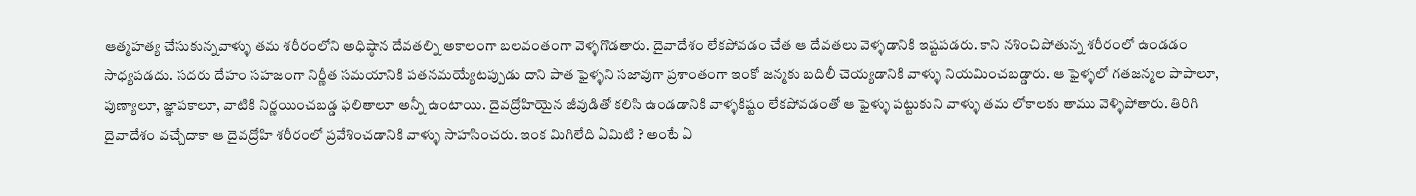ఆత్మహత్య చేసుకున్నవాళ్ళు తమ శరీరంలోని అధిష్ఠాన దేవతల్ని అకాలంగా బలవంతంగా వెళ్ళగొడతారు. దైవాదేశం లేకపోవడం చేత ఆ దేవతలు వెళ్ళడానికి ఇష్టపడరు. కాని నశించిపోతున్న శరీరంలో ఉండడం సాధ్యపడదు. సదరు దేహం సహజంగా నిర్ణీత సమయానికి పతనమయ్యేటప్పుడు దాని పాత ఫైళ్ళని సజావుగా ప్రశాంతంగా ఇంకో జన్మకు బదిలీ చెయ్యడానికి వాళ్ళు నియమించబడ్డారు. ఆ ఫైళ్ళలో గతజన్మల పాపాలూ, పుణ్యాలూ, జ్ఞాపకాలూ, వాటికి నిర్ణయించబడ్డ ఫలితాలూ అన్నీ ఉంటాయి. దైవద్రోహియైన జీవుడితో కలిసి ఉండడానికి వాళ్ళకిష్టం లేకపోవడంతో ఆ ఫైళ్ళు పట్టుకుని వాళ్ళు తమ లోకాలకు తాము వెళ్ళిపోతారు. తిరిగి దైవాదేశం వచ్చేదాకా ఆ దైవద్రోహి శరీరంలో ప్రవేశించడానికి వాళ్ళు సాహసించరు. ఇంక మిగిలేది ఏమిటి ? అంటే ఏ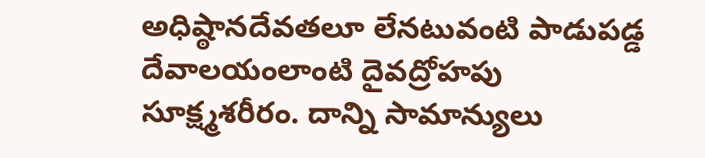అధిష్ఠానదేవతలూ లేనటువంటి పాడుపడ్డ దేవాలయంలాంటి దైవద్రోహపు సూక్ష్మశరీరం. దాన్ని సామాన్యులు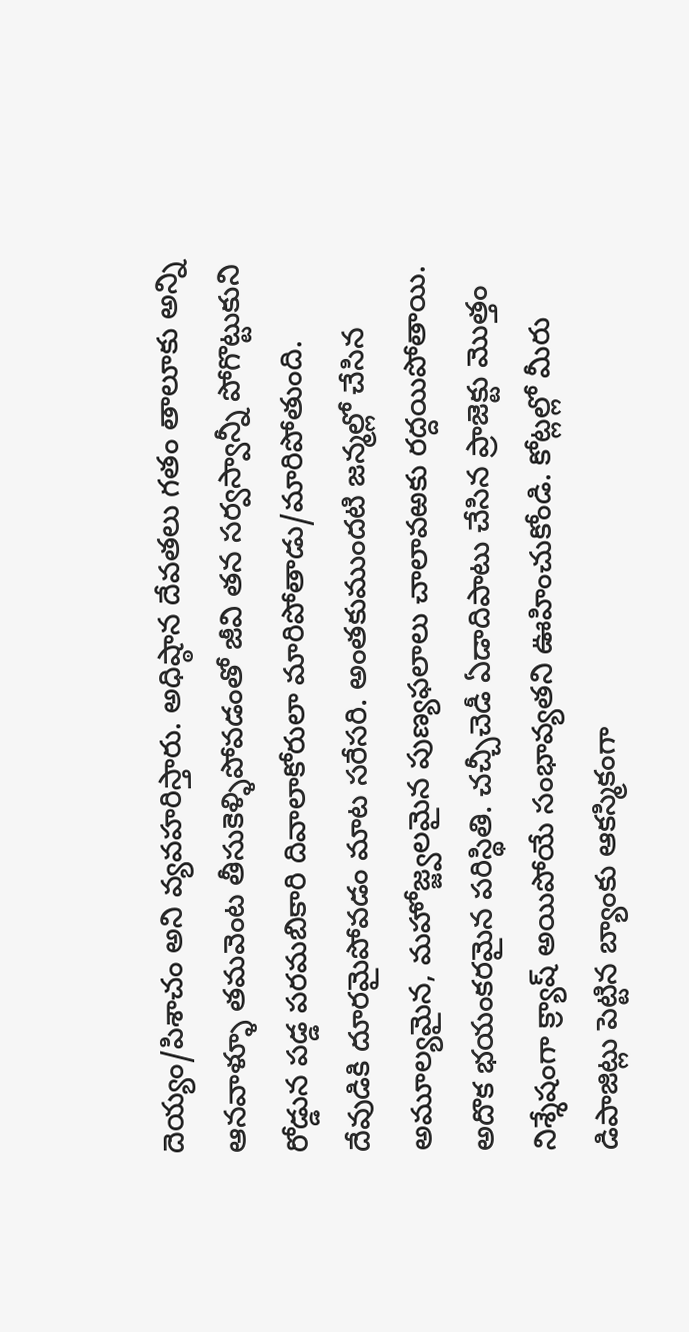దెయ్యం/పిశాచం అని వ్యవహరిస్తారు. అధిష్ఠాన దేవతలు గతం తాలూకు అన్ని ఆనవాళ్ళూ తమవెంట తీసుకెళ్ళిపోవడంతో జీవి తన సర్వస్వాన్నీ పోగొట్టుకుని రోడ్డున పడ్డ పరమబికారి దివాలాకోరులా మారిపోతాడు/మారిపోతుంది. దేవుడికి దూరమైపోవడం మాట సరేసరి. అంతకుముందటి జన్మల్లో చేసిన అమూల్యమైన, మహోజ్జ్వలమైన పుణ్యఫలాలు చాలావఱకు రద్దయిపోతాయి. అదొక భయంకరమైన పరిస్థితి. చచ్చీచెడీ ఏడాదిపాటు చేసిన ప్రాజెక్టు మొత్తం నిశ్శేషంగా క్ర్యాష్ అయిపోయే సంభావ్యతని ఊహించుకోండి. కోట్లల్లో మీరు డిపాజిట్లు పెట్టిన బ్యాంకు ఆకస్మికంగా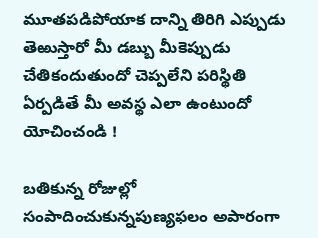మూతపడిపోయాక దాన్ని తిరిగి ఎప్పుడు తెఱుస్తారో మీ డబ్బు మీకెప్పుడు చేతికందుతుందో చెప్పలేని పరిస్థితి ఏర్పడితే మీ అవస్థ ఎలా ఉంటుందో యోచించండి !

బతికున్న రోజుల్లో సంపాదించుకున్నపుణ్యఫలం అపారంగా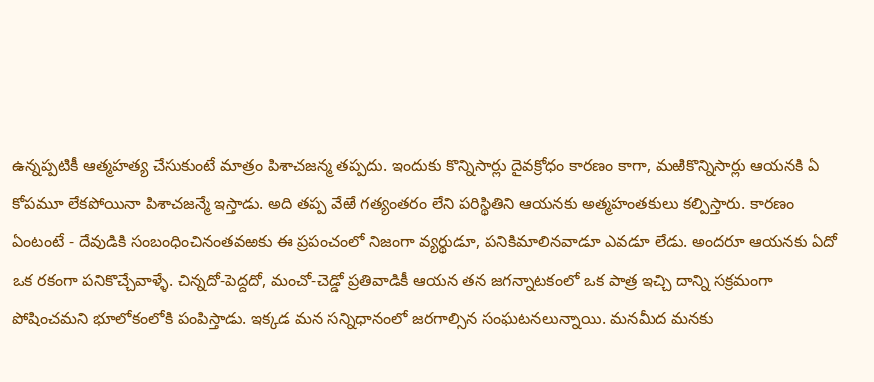ఉన్నప్పటికీ ఆత్మహత్య చేసుకుంటే మాత్రం పిశాచజన్మ తప్పదు. ఇందుకు కొన్నిసార్లు దైవక్రోధం కారణం కాగా, మఱికొన్నిసార్లు ఆయనకి ఏ కోపమూ లేకపోయినా పిశాచజన్మే ఇస్తాడు. అది తప్ప వేఱే గత్యంతరం లేని పరిస్థితిని ఆయనకు అత్మహంతకులు కల్పిస్తారు. కారణం ఏంటంటే - దేవుడికి సంబంధించినంతవఱకు ఈ ప్రపంచంలో నిజంగా వ్యర్థుడూ, పనికిమాలినవాడూ ఎవడూ లేడు. అందరూ ఆయనకు ఏదో ఒక రకంగా పనికొచ్చేవాళ్ళే. చిన్నదో-పెద్దదో, మంచో-చెడ్డో ప్రతివాడికీ ఆయన తన జగన్నాటకంలో ఒక పాత్ర ఇచ్చి దాన్ని సక్రమంగా పోషించమని భూలోకంలోకి పంపిస్తాడు. ఇక్కడ మన సన్నిధానంలో జరగాల్సిన సంఘటనలున్నాయి. మనమీద మనకు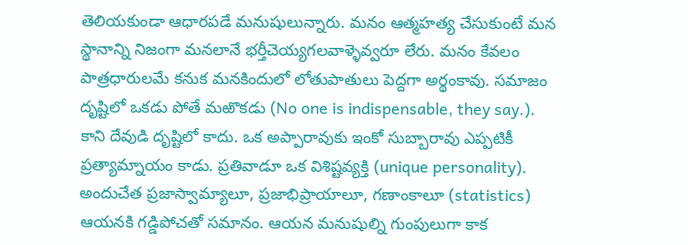తెలియకుండా ఆధారపడే మనుషులున్నారు. మనం ఆత్మహత్య చేసుకుంటే మన స్థానాన్ని నిజంగా మనలానే భర్తీచెయ్యగలవాళ్ళెవ్వరూ లేరు. మనం కేవలం పాత్రధారులమే కనుక మనకిందులో లోతుపాతులు పెద్దగా అర్థంకావు. సమాజం దృష్టిలో ఒకడు పోతే మఱొకడు (No one is indispensable, they say.). కాని దేవుడి దృష్టిలో కాదు. ఒక అప్పారావుకు ఇంకో సుబ్బారావు ఎప్పటికీ ప్రత్యామ్నాయం కాడు. ప్రతివాడూ ఒక విశిష్టవ్యక్తి (unique personality). అందుచేత ప్రజాస్వామ్యాలూ, ప్రజాభిప్రాయాలూ, గణాంకాలూ (statistics) ఆయనకి గడ్డిపోచతో సమానం. ఆయన మనుషుల్ని గుంపులుగా కాక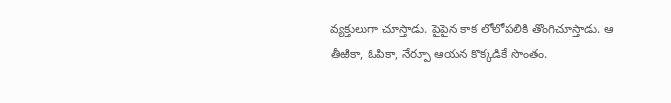వ్యక్తులుగా చూస్తాడు. పైపైన కాక లోలోపలికి తొంగిచూస్తాడు. ఆ తీఱికా, ఓపికా, నేర్పూ ఆయన కొక్కడికే సొంతం.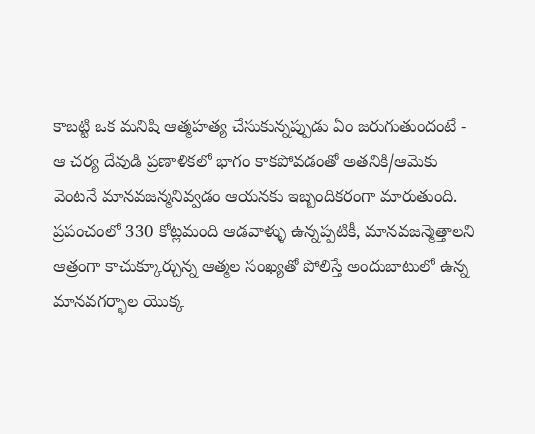కాబట్టి ఒక మనిషి ఆత్మహత్య చేసుకున్నప్పుడు ఏం జరుగుతుందంటే - ఆ చర్య దేవుడి ప్రణాళికలో భాగం కాకపోవడంతో అతనికి/ఆమెకు వెంటనే మానవజన్మనివ్వడం ఆయనకు ఇబ్బందికరంగా మారుతుంది. ప్రపంచంలో 330 కోట్లమంది ఆడవాళ్ళు ఉన్నప్పటికీ, మానవజన్మెత్తాలని ఆత్రంగా కాచుక్కూర్చున్న ఆత్మల సంఖ్యతో పోలిస్తే అందుబాటులో ఉన్న మానవగర్భాల యొక్క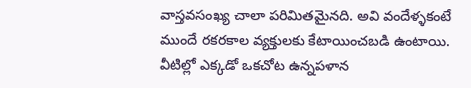వాస్తవసంఖ్య చాలా పరిమితమైనది. అవి వందేళ్ళకంటే ముందే రకరకాల వ్యక్తులకు కేటాయించబడి ఉంటాయి. వీటిల్లో ఎక్కడో ఒకచోట ఉన్నపళాన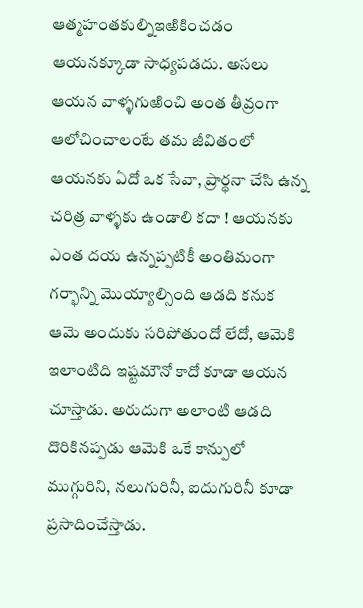ఆత్మహంతకుల్నిఇఱికించడం ఆయనక్కూడా సాధ్యపడదు. అసలు ఆయన వాళ్ళగుఱించి అంత తీవ్రంగా ఆలోచించాలంటే తమ జీవితంలో ఆయనకు ఏదో ఒక సేవా, ప్రార్థనా చేసి ఉన్న చరిత్ర వాళ్ళకు ఉండాలి కదా ! ఆయనకు ఎంత దయ ఉన్నప్పటికీ అంతిమంగా గర్భాన్ని మొయ్యాల్సింది ఆడది కనుక ఆమె అందుకు సరిపోతుందో లేదో, ఆమెకి ఇలాంటిది ఇష్టమౌనో కాదో కూడా ఆయన చూస్తాడు. అరుదుగా అలాంటి ఆడది దొరికినప్పడు ఆమెకి ఒకే కాన్పులో ముగ్గురిని, నలుగురినీ, ఐదుగురినీ కూడా ప్రసాదించేస్తాడు.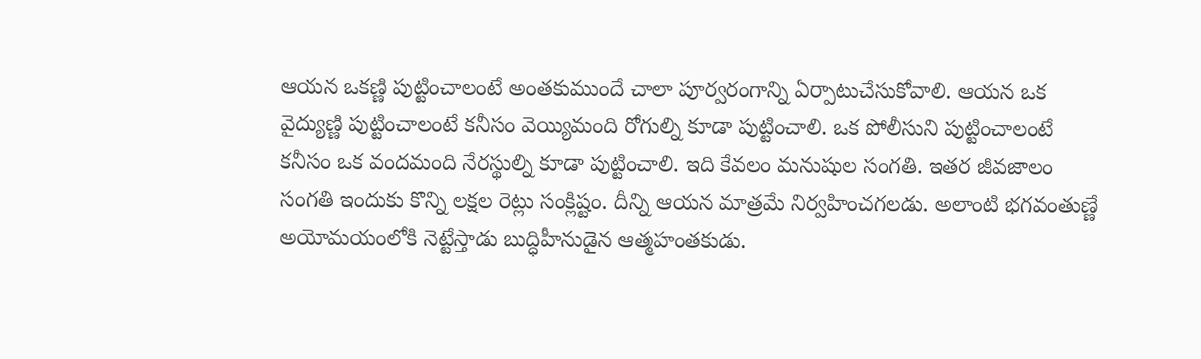ఆయన ఒకణ్ణి పుట్టించాలంటే అంతకుముందే చాలా పూర్వరంగాన్ని ఏర్పాటుచేసుకోవాలి. ఆయన ఒక వైద్యుణ్ణి పుట్టించాలంటే కనీసం వెయ్యిమంది రోగుల్ని కూడా పుట్టించాలి. ఒక పోలీసుని పుట్టించాలంటే కనీసం ఒక వందమంది నేరస్థుల్ని కూడా పుట్టించాలి. ఇది కేవలం మనుషుల సంగతి. ఇతర జీవజాలం సంగతి ఇందుకు కొన్ని లక్షల రెట్లు సంక్లిష్టం. దీన్ని ఆయన మాత్రమే నిర్వహించగలడు. అలాంటి భగవంతుణ్ణే అయోమయంలోకి నెట్టేస్తాడు బుద్ధిహీనుడైన ఆత్మహంతకుడు.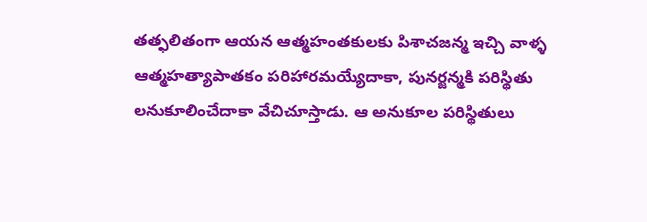తత్ఫలితంగా ఆయన ఆత్మహంతకులకు పిశాచజన్మ ఇచ్చి వాళ్ళ ఆత్మహత్యాపాతకం పరిహారమయ్యేదాకా, పునర్జన్మకి పరిస్థితు లనుకూలించేదాకా వేచిచూస్తాడు. ఆ అనుకూల పరిస్థితులు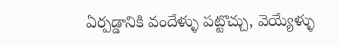ఏర్పడ్డానికి వందేళ్ళు పట్టొచ్చు, వెయ్యేళ్ళు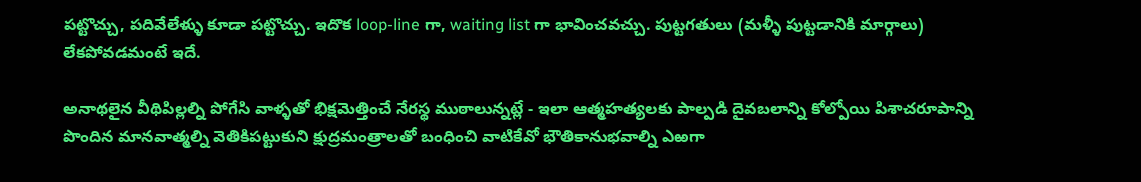పట్టొచ్చు, పదివేలేళ్ళు కూడా పట్టొచ్చు. ఇదొక loop-line గా, waiting list గా భావించవచ్చు. పుట్టగతులు (మళ్ళీ పుట్టడానికి మార్గాలు) లేకపోవడమంటే ఇదే.

అనాథలైన వీథిపిల్లల్ని పోగేసి వాళ్ళతో భిక్షమెత్తించే నేరస్థ ముఠాలున్నట్లే - ఇలా ఆత్మహత్యలకు పాల్పడి దైవబలాన్ని కోల్పోయి పిశాచరూపాన్ని పొందిన మానవాత్మల్ని వెతికిపట్టుకుని క్షుద్రమంత్రాలతో బంధించి వాటికేవో భౌతికానుభవాల్ని ఎఱగా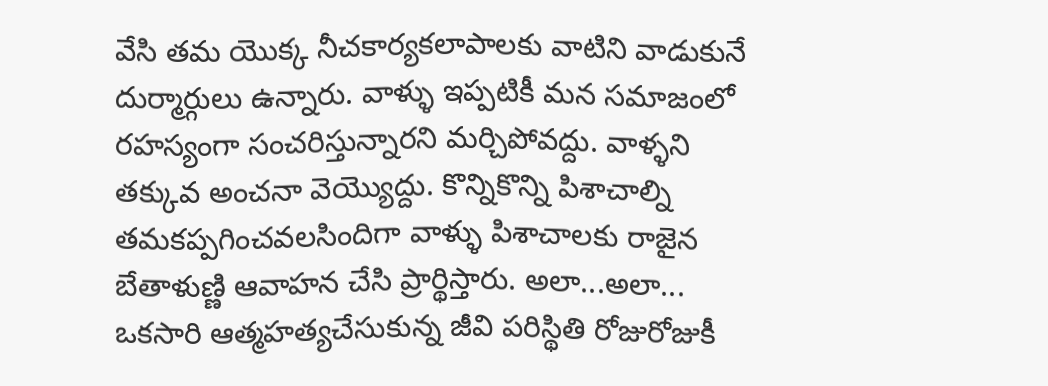వేసి తమ యొక్క నీచకార్యకలాపాలకు వాటిని వాడుకునే దుర్మార్గులు ఉన్నారు. వాళ్ళు ఇప్పటికీ మన సమాజంలో రహస్యంగా సంచరిస్తున్నారని మర్చిపోవద్దు. వాళ్ళని తక్కువ అంచనా వెయ్యొద్దు. కొన్నికొన్ని పిశాచాల్ని తమకప్పగించవలసిందిగా వాళ్ళు పిశాచాలకు రాజైన బేతాళుణ్ణి ఆవాహన చేసి ప్రార్థిస్తారు. అలా...అలా... ఒకసారి ఆత్మహత్యచేసుకున్న జీవి పరిస్థితి రోజురోజుకీ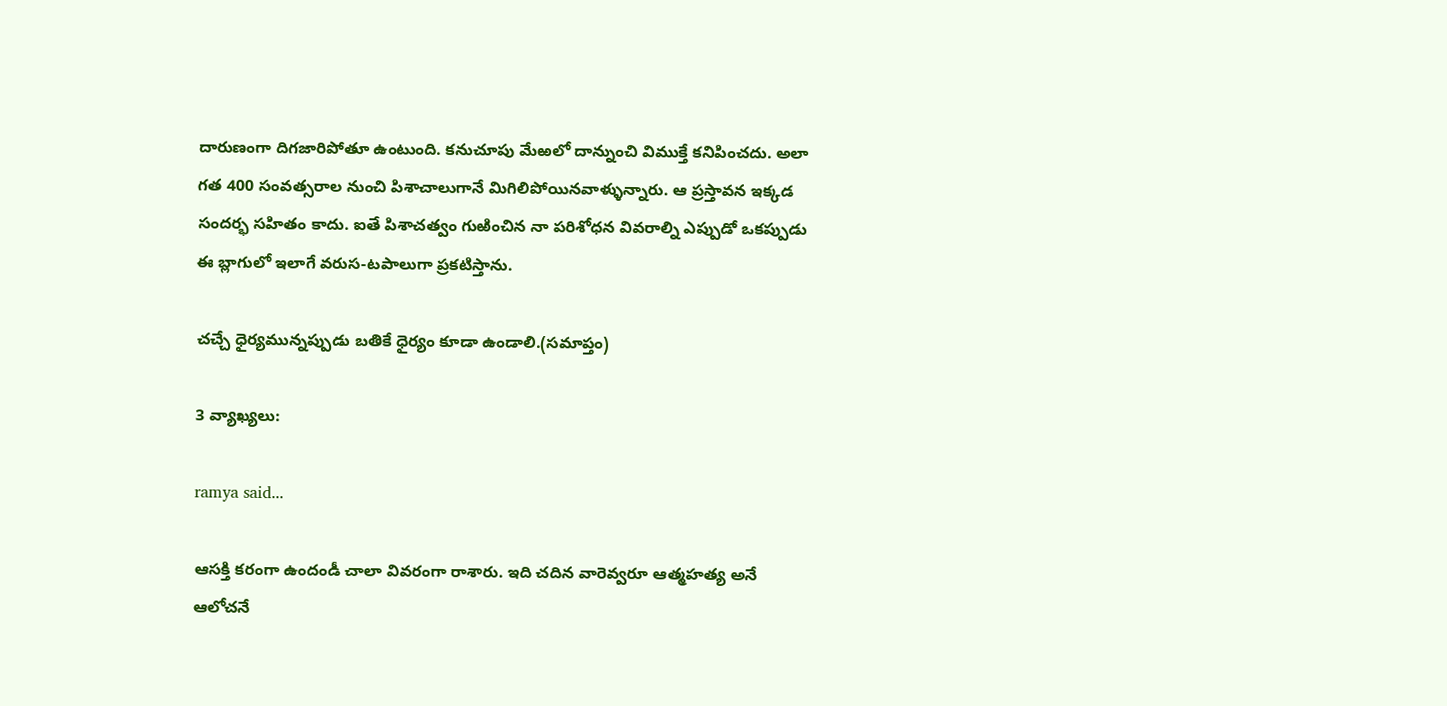దారుణంగా దిగజారిపోతూ ఉంటుంది. కనుచూపు మేఱలో దాన్నుంచి విముక్తే కనిపించదు. అలా గత 400 సంవత్సరాల నుంచి పిశాచాలుగానే మిగిలిపోయినవాళ్ళున్నారు. ఆ ప్రస్తావన ఇక్కడ సందర్భ సహితం కాదు. ఐతే పిశాచత్వం గుఱించిన నా పరిశోధన వివరాల్ని ఎప్పుడో ఒకప్పుడు ఈ బ్లాగులో ఇలాగే వరుస-టపాలుగా ప్రకటిస్తాను.

చచ్చే ధైర్యమున్నప్పుడు బతికే ధైర్యం కూడా ఉండాలి.(సమాప్తం)

3 వ్యాఖ్యలు:

ramya said...

ఆసక్తి కరంగా ఉందండీ చాలా వివరంగా రాశారు. ఇది చదిన వారెవ్వరూ ఆత్మహత్య అనే ఆలోచనే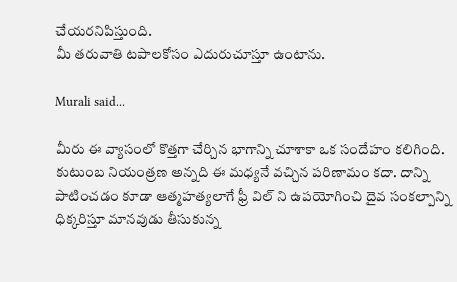చేయరనిపిస్తుంది.
మీ తరువాతి టపాలకోసం ఎదురుచూస్తూ ఉంటాను.

Murali said...

మీరు ఈ వ్యాసంలో కొత్తగా చేర్చిన భాగాన్ని చూశాకా ఒక సందేహం కలిగింది. కుటుంబ నియంత్రణ అన్నది ఈ మధ్యనే వచ్చిన పరిణామం కదా. దాన్ని పాటించడం కూడా ఆత్మహత్యలాగే ఫ్రీ విల్ ని ఉపయోగించి దైవ సంకల్పాన్ని ధిక్కరిస్తూ మానవుడు తీసుకున్న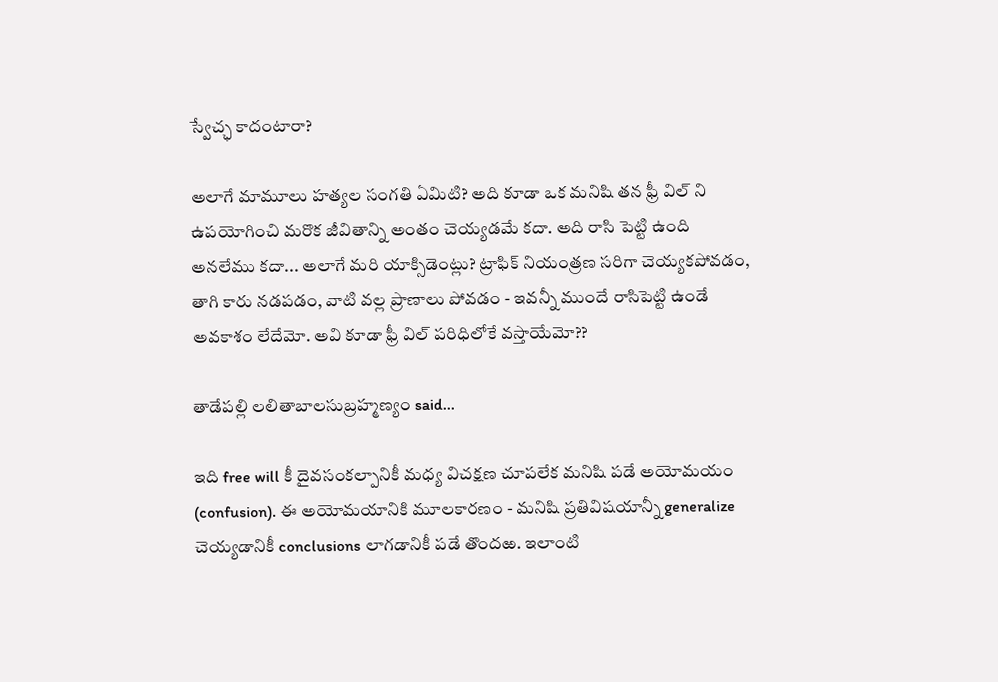స్వేచ్ఛ కాదంటారా?

అలాగే మామూలు హత్యల సంగతి ఏమిటి? అది కూడా ఒక మనిషి తన ఫ్రీ విల్ ని ఉపయోగించి మరొక జీవితాన్ని అంతం చెయ్యడమే కదా. అది రాసి పెట్టి ఉంది అనలేము కదా... అలాగే మరి యాక్సిడెంట్లు? ట్రాఫిక్ నియంత్రణ సరిగా చెయ్యకపోవడం, తాగి కారు నడపడం, వాటి వల్ల ప్రాణాలు పోవడం - ఇవన్నీ ముందే రాసిపెట్టి ఉండే అవకాశం లేదేమో. అవి కూడా ఫ్రీ విల్ పరిధిలోకే వస్తాయేమో??

తాడేపల్లి లలితాబాలసుబ్రహ్మణ్యం said...

ఇది free will కీ దైవసంకల్పానికీ మధ్య విచక్షణ చూపలేక మనిషి పడే అయోమయం (confusion). ఈ అయోమయానికి మూలకారణం - మనిషి ప్రతివిషయాన్నీ generalize చెయ్యడానికీ conclusions లాగడానికీ పడే తొందఱ. ఇలాంటి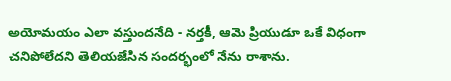అయోమయం ఎలా వస్తుందనేది - నర్తకీ, ఆమె ప్రియుడూ ఒకే విధంగా చనిపోలేదని తెలియజేసిన సందర్భంలో నేను రాశాను.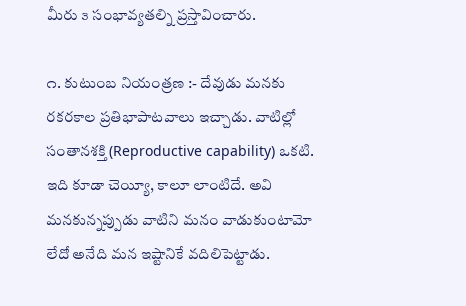మీరు ౩ సంభావ్యతల్ని ప్రస్తావించారు.

౧. కుటుంబ నియంత్రణ :- దేవుడు మనకు రకరకాల ప్రతిభాపాటవాలు ఇచ్చాడు. వాటిల్లో సంతానశక్తి (Reproductive capability) ఒకటి. ఇది కూడా చెయ్యీ, కాలూ లాంటిదే. అవి మనకున్నప్పుడు వాటిని మనం వాడుకుంటామో లేదో అనేది మన ఇష్టానికే వదిలిపెట్టాడు.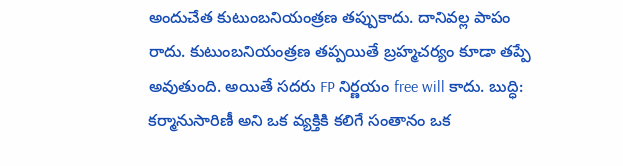అందుచేత కుటుంబనియంత్రణ తప్పుకాదు. దానివల్ల పాపం రాదు. కుటుంబనియంత్రణ తప్పయితే బ్రహ్మచర్యం కూడా తప్పే అవుతుంది. అయితే సదరు FP నిర్ణయం free will కాదు. బుద్ధి: కర్మానుసారిణీ అని ఒక వ్యక్తికి కలిగే సంతానం ఒక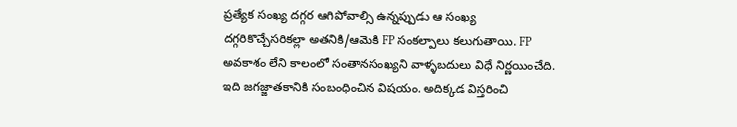ప్రత్యేక సంఖ్య దగ్గర ఆగిపోవాల్సి ఉన్నప్పుడు ఆ సంఖ్య దగ్గరికొచ్చేసరికల్లా అతనికి/ఆమెకి FP సంకల్పాలు కలుగుతాయి. FP అవకాశం లేని కాలంలో సంతానసంఖ్యని వాళ్ళబదులు విధే నిర్ణయించేది. ఇది జగజ్జాతకానికి సంబంధించిన విషయం. అదిక్కడ విస్తరించి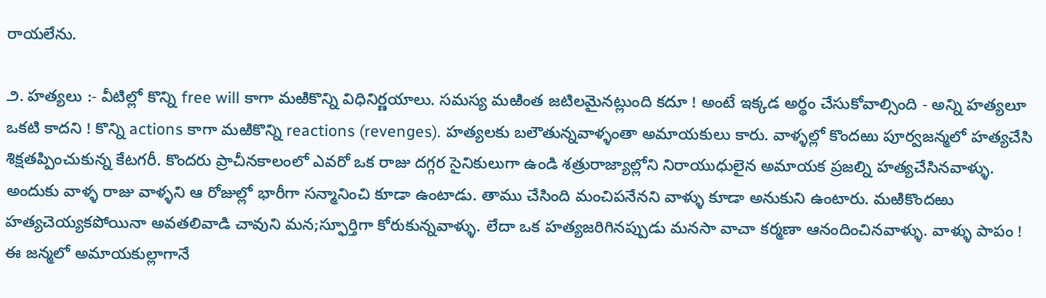రాయలేను.

౨. హత్యలు :- వీటిల్లో కొన్ని free will కాగా మఱికొన్ని విధినిర్ణయాలు. సమస్య మఱింత జటిలమైనట్లుంది కదూ ! అంటే ఇక్కడ అర్థం చేసుకోవాల్సింది - అన్ని హత్యలూ ఒకటి కాదని ! కొన్ని actions కాగా మఱికొన్ని reactions (revenges). హత్యలకు బలౌతున్నవాళ్ళంతా అమాయకులు కారు. వాళ్ళల్లో కొందఱు పూర్వజన్మలో హత్యచేసి శిక్షతప్పించుకున్న కేటగరీ. కొందరు ప్రాచీనకాలంలో ఎవరో ఒక రాజు దగ్గర సైనికులుగా ఉండి శత్రురాజ్యాల్లోని నిరాయుధులైన అమాయక ప్రజల్ని హత్యచేసినవాళ్ళు. అందుకు వాళ్ళ రాజు వాళ్ళని ఆ రోజుల్లో భారీగా సన్మానించి కూడా ఉంటాడు. తాము చేసింది మంచిపనేనని వాళ్ళు కూడా అనుకుని ఉంటారు. మఱికొందఱు హత్యచెయ్యకపోయినా అవతలివాడి చావుని మన;స్ఫూర్తిగా కోరుకున్నవాళ్ళు. లేదా ఒక హత్యజరిగినప్పుడు మనసా వాచా కర్మణా ఆనందించినవాళ్ళు. వాళ్ళు పాపం ! ఈ జన్మలో అమాయకుల్లాగానే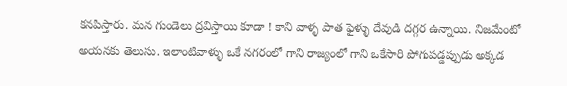కనపిస్తారు. మన గుండెలు ద్రవిస్తాయి కూడా ! కాని వాళ్ళ పాత ఫైళ్ళు దేవుడి దగ్గర ఉన్నాయి. నిజమేంటో అయనకు తెలుసు. ఇలాంటివాళ్ళు ఒకే నగరంలో గాని రాజ్యంలో గాని ఒకేసారి పోగుపడ్డప్పుడు అక్కడ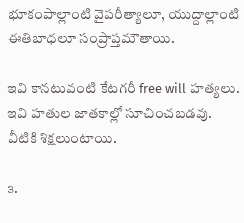భూకంపాల్లాంటి వైపరీత్యాలూ, యుద్దాల్లాంటి ఈతిబాధలూ సంప్రాప్తమౌతాయి.

ఇవి కానటువంటి కేటగరీ free will హత్యలు. ఇవి హతుల జాతకాల్లో సూచించబడవు. వీటికి శిక్షలుంటాయి.

౩.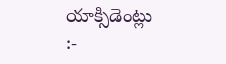యాక్సిడెంట్లు :-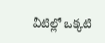వీటిల్లో ఒక్కటి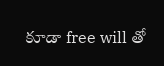కూడా free will తో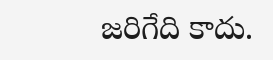జరిగేది కాదు.